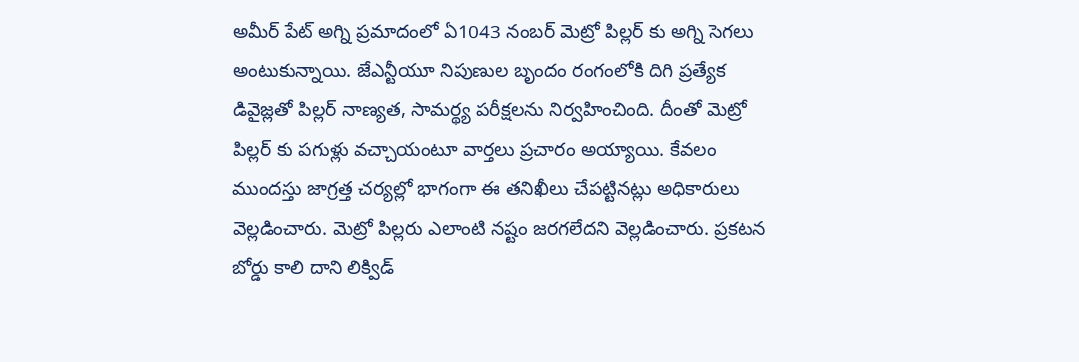అమీర్ పేట్ అగ్ని ప్రమాదంలో ఏ1043 నంబర్ మెట్రో పిల్లర్ కు అగ్ని సెగలు అంటుకున్నాయి. జేఎన్టీయూ నిపుణుల బృందం రంగంలోకి దిగి ప్రత్యేక డివైజ్లతో పిల్లర్ నాణ్యత, సామర్థ్య పరీక్షలను నిర్వహించింది. దీంతో మెట్రో పిల్లర్ కు పగుళ్లు వచ్చాయంటూ వార్తలు ప్రచారం అయ్యాయి. కేవలం ముందస్తు జాగ్రత్త చర్యల్లో భాగంగా ఈ తనిఖీలు చేపట్టినట్లు అధికారులు వెల్లడించారు. మెట్రో పిల్లరు ఎలాంటి నష్టం జరగలేదని వెల్లడించారు. ప్రకటన బోర్డు కాలి దాని లిక్విడ్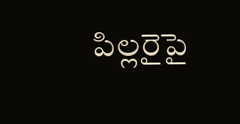పిల్లరైపై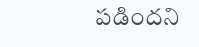పడిందని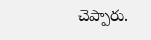చెప్పారు.